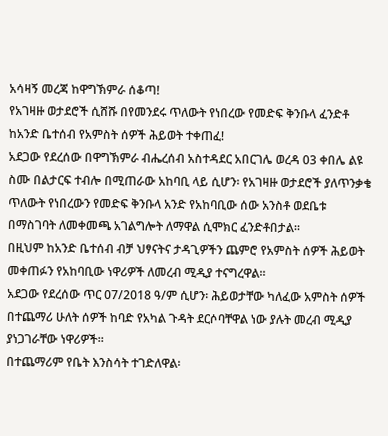አሳዛኝ መረጃ ከዋግኽምራ ሰቆጣ!
የአገዛዙ ወታደሮች ሲሸሹ በየመንደሩ ጥለውት የነበረው የመድፍ ቅንቡላ ፈንድቶ ከአንድ ቤተሰብ የአምስት ሰዎች ሕይወት ተቀጠፈ!
አደጋው የደረሰው በዋግኽምራ ብሔረሰብ አስተዳደር አበርገሌ ወረዳ 03 ቀበሌ ልዩ ስሙ በልታርፍ ተብሎ በሚጠራው አከባቢ ላይ ሲሆን፡ የአገዛዙ ወታደሮች ያለጥንቃቄ ጥለውት የነበረውን የመድፍ ቅንቡላ አንድ የአከባቢው ሰው አንስቶ ወደቤቱ በማስገባት ለመቀመጫ አገልግሎት ለማዋል ሲሞክር ፈንድቶበታል።
በዚህም ከአንድ ቤተሰብ ብቻ ህፃናትና ታዳጊዎችን ጨምሮ የአምስት ሰዎች ሕይወት መቀጠፉን የአከባቢው ነዋሪዎች ለመረብ ሚዲያ ተናግረዋል።
አደጋው የደረሰው ጥር 07/2018 ዓ/ም ሲሆን፡ ሕይወታቸው ካለፈው አምስት ሰዎች በተጨማሪ ሁለት ሰዎች ከባድ የአካል ጉዳት ደርሶባቸዋል ነው ያሉት መረብ ሚዲያ ያነጋገራቸው ነዋሪዎች።
በተጨማሪም የቤት እንስሳት ተገድለዋል፡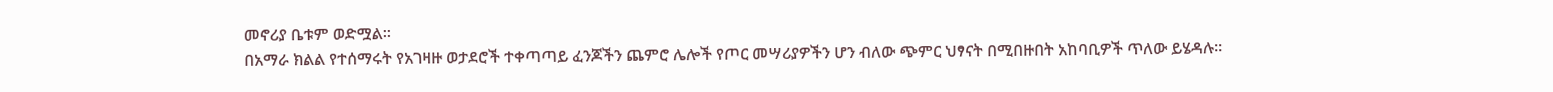መኖሪያ ቤቱም ወድሟል።
በአማራ ክልል የተሰማሩት የአገዛዙ ወታደሮች ተቀጣጣይ ፈንጆችን ጨምሮ ሌሎች የጦር መሣሪያዎችን ሆን ብለው ጭምር ህፃናት በሚበዙበት አከባቢዎች ጥለው ይሄዳሉ።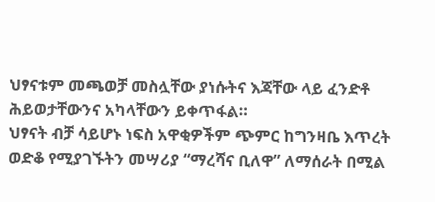ህፃናቱም መጫወቻ መስሏቸው ያነሱትና እጃቸው ላይ ፈንድቶ ሕይወታቸውንና አካላቸውን ይቀጥፋል።
ህፃናት ብቻ ሳይሆኑ ነፍስ አዋቂዎችም ጭምር ከግንዛቤ እጥረት ወድቆ የሚያገኙትን መሣሪያ “ማረሻና ቢለዋ” ለማሰራት በሚል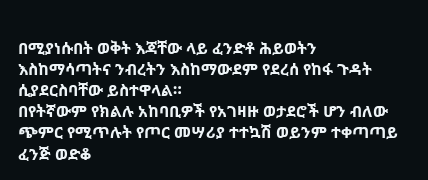በሚያነሱበት ወቅት እጃቸው ላይ ፈንድቶ ሕይወትን እስከማሳጣትና ንብረትን እስከማውደም የደረሰ የከፋ ጉዳት ሲያደርስባቸው ይስተዋላል።
በየትኛውም የክልሉ አከባቢዎች የአገዛዙ ወታደሮች ሆን ብለው ጭምር የሚጥሉት የጦር መሣሪያ ተተኳሽ ወይንም ተቀጣጣይ ፈንጅ ወድቆ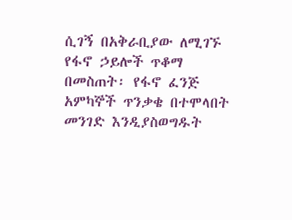ሲገኝ በአቅራቢያው ለሚገኙ የፋኖ ኃይሎች ጥቆማ በመስጠት፡ የፋኖ ፈንጅ አምካኞች ጥንቃቄ በተሞላበት መንገድ እንዲያስወግዱት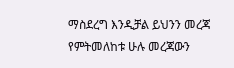ማስደረግ እንዲቻል ይህንን መረጃ የምትመለከቱ ሁሉ መረጃውን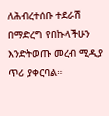ለሕብረተሰቡ ተደራሽ በማድረግ የበኩላችሁን እንድትወጡ መረብ ሚዲያ ጥሪ ያቀርባል።